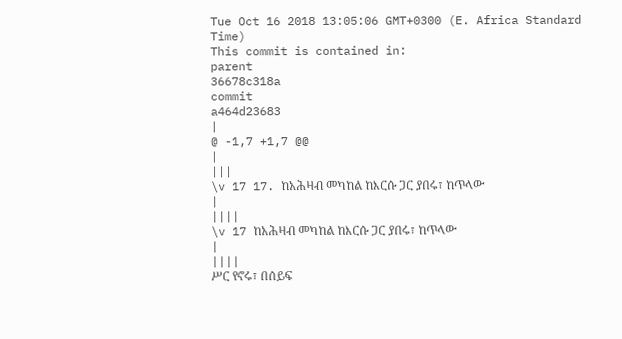Tue Oct 16 2018 13:05:06 GMT+0300 (E. Africa Standard Time)
This commit is contained in:
parent
36678c318a
commit
a464d23683
|
@ -1,7 +1,7 @@
|
|||
\v 17 17. ከአሕዛብ መካከል ከእርሱ ጋር ያበሩ፣ ከጥላው
|
||||
\v 17 ከአሕዛብ መካከል ከእርሱ ጋር ያበሩ፣ ከጥላው
|
||||
ሥር የኖሩ፣ በሰይፍ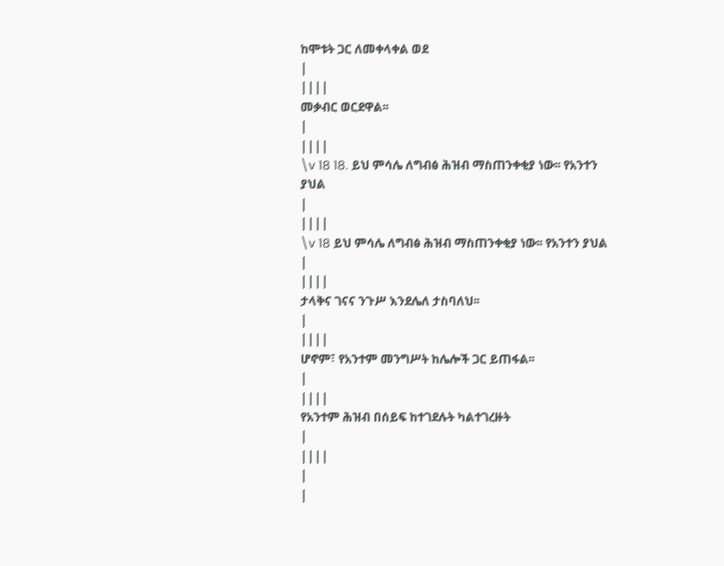ከሞቱት ጋር ለመቀላቀል ወደ
|
||||
መቃብር ወርደዋል፡፡
|
||||
\v 18 18. ይህ ምሳሌ ለግብፅ ሕዝብ ማስጠንቀቂያ ነው፡፡ የአንተን ያህል
|
||||
\v 18 ይህ ምሳሌ ለግብፅ ሕዝብ ማስጠንቀቂያ ነው፡፡ የአንተን ያህል
|
||||
ታላቅና ገናና ንጉሥ እንደሌለ ታስባለህ፡፡
|
||||
ሆኖም፣ የአንተም መንግሥት ከሌሎች ጋር ይጠፋል፡፡
|
||||
የአንተም ሕዝብ በሰይፍ ከተገደሉት ካልተገረዙት
|
||||
|
|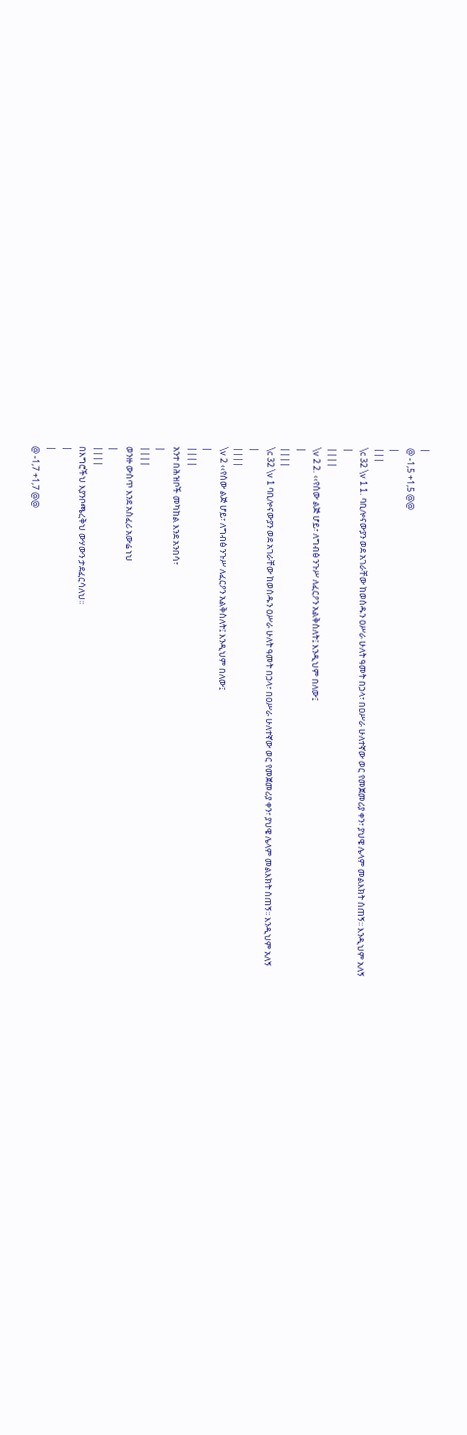|
@ -1,5 +1,5 @@
|
|||
\c 32 \v 1 1. ባቢሎናውያን ወደ አገራቸው ከወሰዱን ዐሥራ ሁለት ዓመት በኃላ፣ በዐሥራ ሁለተኛው ወር የመጀመሪያ ቀን፣ ያህዌ ሌላም መልእክት ሰጠኝ፡፡ እንዲህም አለኝ
|
||||
\v 2 2. ‹‹የሰው ልጅ ሆይ፣ ለግብፅ ንጉሥ ለፈርዖን አልቅስለት፤ እንዲህም በለው፤
|
||||
\c 32 \v 1 ባቢሎናውያን ወደ አገራቸው ከወሰዱን ዐሥራ ሁለት ዓመት በኃላ፣ በዐሥራ ሁለተኛው ወር የመጀመሪያ ቀን፣ ያህዌ ሌላም መልእክት ሰጠኝ፡፡ እንዲህም አለኝ
|
||||
\v 2 ‹‹የሰው ልጅ ሆይ፣ ለግብፅ ንጉሥ ለፈርዖን አልቅስለት፤ እንዲህም በለው፤
|
||||
አንተ በሕዝቦች መካከል እንደ አንበሳ፣
|
||||
ወንዙ ውስጥ እንደ አስፈሪ አውሬ ነህ
|
||||
በእግሮችህ እያንቦጫረቅህ ውሃውን ታደፈርሳለህ፡፡
|
|
@ -1,7 +1,7 @@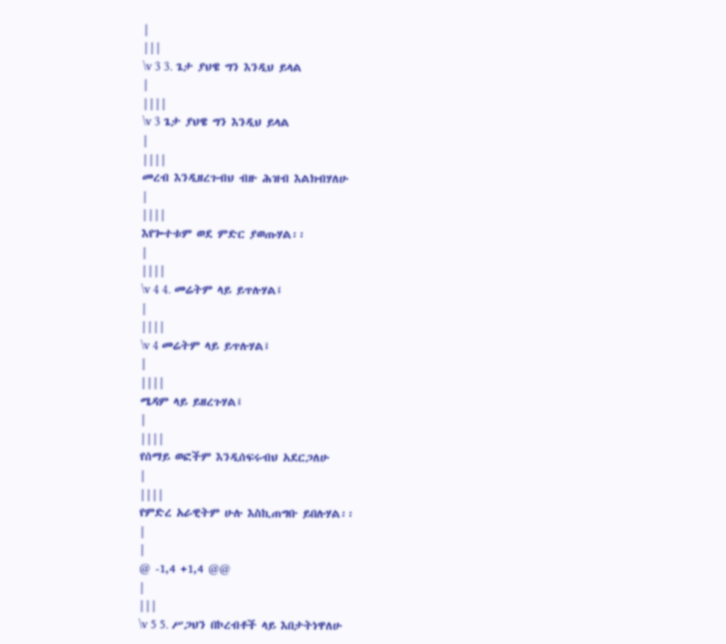|
|||
\v 3 3. ጌታ ያህዌ ግን እንዲህ ይላል
|
||||
\v 3 ጌታ ያህዌ ግን እንዲህ ይላል
|
||||
መረብ እንዲዘረጉብህ ብዙ ሕዝብ እልክብሃለሁ
|
||||
እየጐተቱም ወደ ምድር ያወጡሃል፡፡
|
||||
\v 4 4. መሬትም ላይ ይጥሉሃል፤
|
||||
\v 4 መሬትም ላይ ይጥሉሃል፤
|
||||
ሜዳም ላይ ይዘረጉሃል፤
|
||||
የሰማይ ወፎችም እንዲሰፍሩብህ አደርጋለሁ
|
||||
የምድረ አራዊትም ሁሉ እስኪጠግቡ ይበሉሃል፡፡
|
|
@ -1,4 +1,4 @@
|
|||
\v 5 5. ሥጋህን በኮረብቶች ላይ እበታትነዋለሁ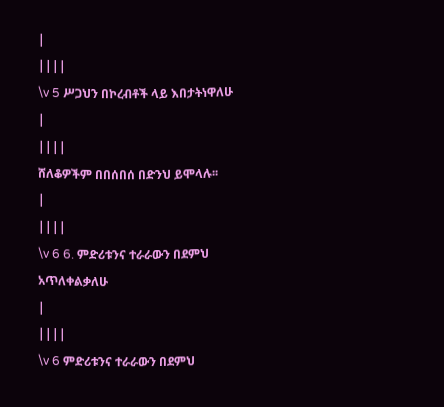|
||||
\v 5 ሥጋህን በኮረብቶች ላይ እበታትነዋለሁ
|
||||
ሸለቆዎችም በበሰበሰ በድንህ ይሞላሉ፡፡
|
||||
\v 6 6. ምድሪቱንና ተራራውን በደምህ አጥለቀልቃለሁ
|
||||
\v 6 ምድሪቱንና ተራራውን በደምህ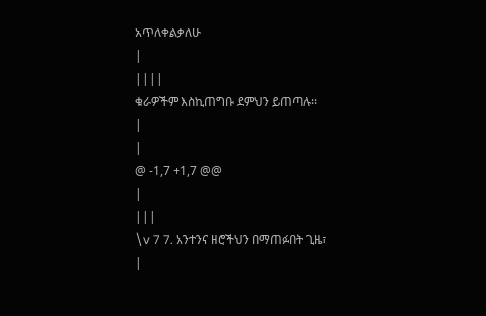አጥለቀልቃለሁ
|
||||
ቁራዎችም እስኪጠግቡ ደምህን ይጠጣሉ፡፡
|
|
@ -1,7 +1,7 @@
|
|||
\v 7 7. አንተንና ዘሮችህን በማጠፉበት ጊዜ፣
|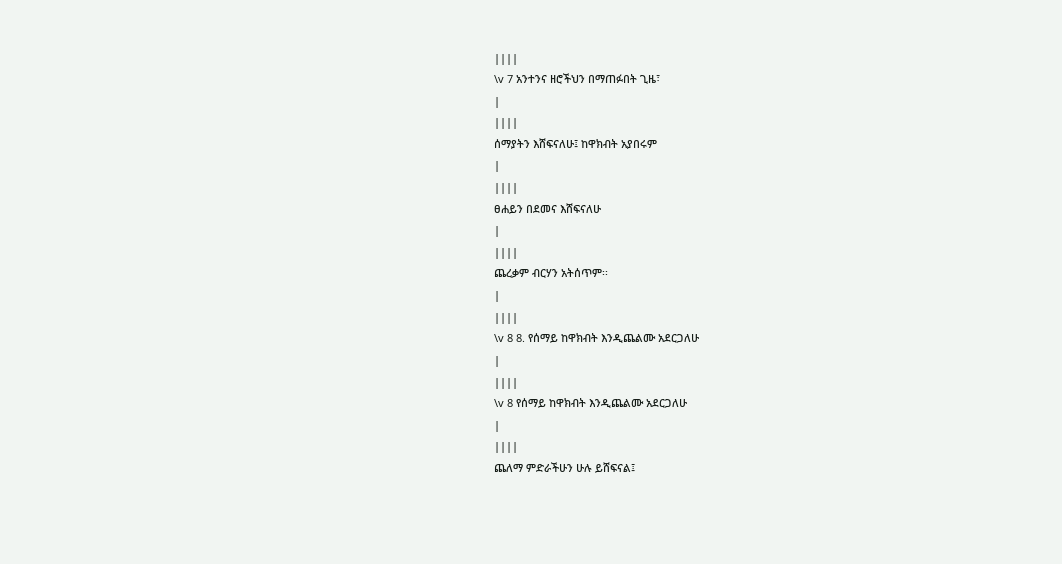||||
\v 7 አንተንና ዘሮችህን በማጠፉበት ጊዜ፣
|
||||
ሰማያትን እሸፍናለሁ፤ ከዋክብት አያበሩም
|
||||
ፀሐይን በደመና እሸፍናለሁ
|
||||
ጨረቃም ብርሃን አትሰጥም፡፡
|
||||
\v 8 8. የሰማይ ከዋክብት እንዲጨልሙ አደርጋለሁ
|
||||
\v 8 የሰማይ ከዋክብት እንዲጨልሙ አደርጋለሁ
|
||||
ጨለማ ምድራችሁን ሁሉ ይሸፍናል፤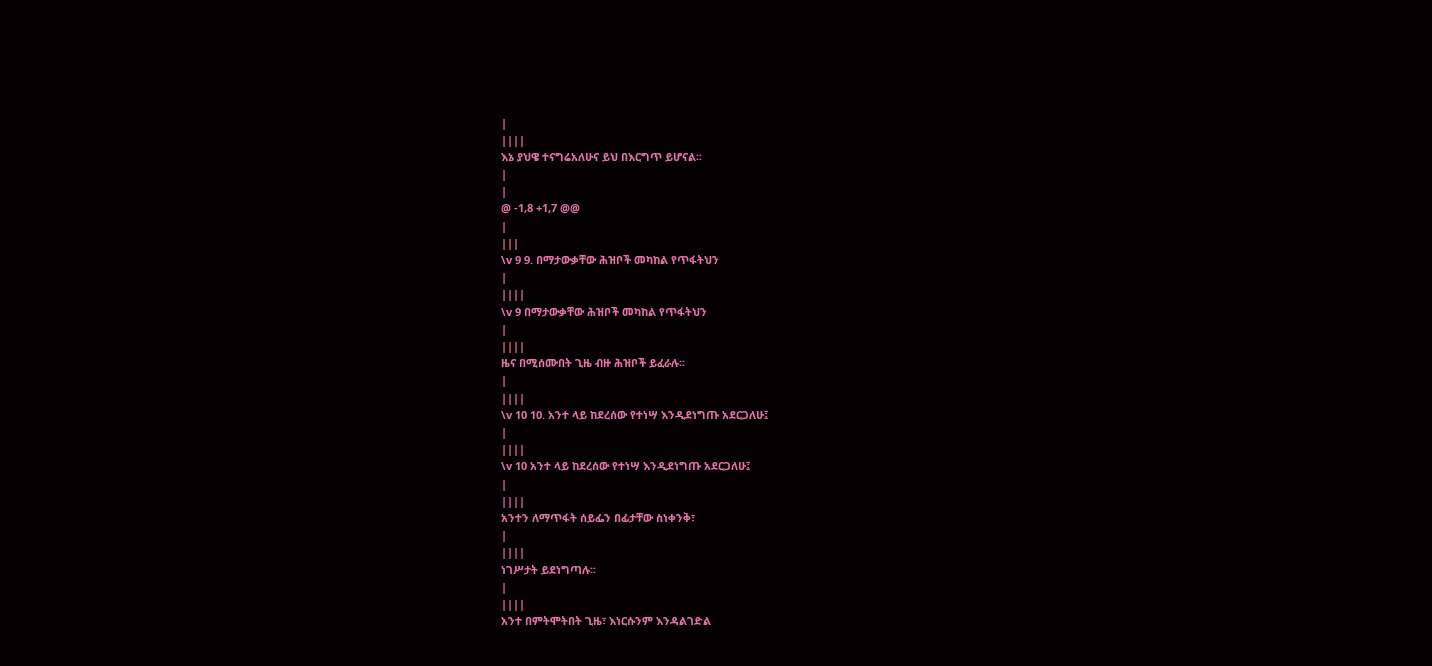|
||||
እኔ ያህዌ ተናግሬአለሁና ይህ በእርግጥ ይሆናል፡፡
|
|
@ -1,8 +1,7 @@
|
|||
\v 9 9. በማታውቃቸው ሕዝቦች መካከል የጥፋትህን
|
||||
\v 9 በማታውቃቸው ሕዝቦች መካከል የጥፋትህን
|
||||
ዜና በሚሰሙበት ጊዜ ብዙ ሕዝቦች ይፈራሉ፡፡
|
||||
\v 10 10. አንተ ላይ ከደረሰው የተነሣ እንዲደነግጡ አደርጋለሁ፤
|
||||
\v 10 አንተ ላይ ከደረሰው የተነሣ እንዲደነግጡ አደርጋለሁ፤
|
||||
አንተን ለማጥፋት ሰይፌን በፊታቸው ስነቀንቅ፣
|
||||
ነገሥታት ይደነግጣሉ፡፡
|
||||
አንተ በምትሞትበት ጊዜ፣ እነርሱንም እንዳልገድል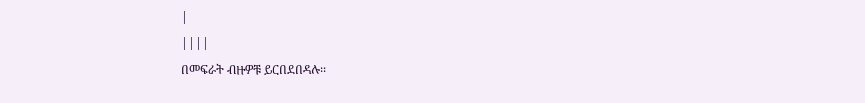|
||||
በመፍራት ብዙዎቹ ይርበደበዳሉ፡፡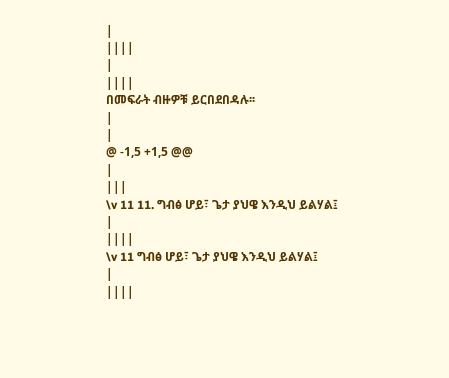|
||||
|
||||
በመፍራት ብዙዎቹ ይርበደበዳሉ፡፡
|
|
@ -1,5 +1,5 @@
|
|||
\v 11 11. ግብፅ ሆይ፣ ጌታ ያህዌ እንዲህ ይልሃል፤
|
||||
\v 11 ግብፅ ሆይ፣ ጌታ ያህዌ እንዲህ ይልሃል፤
|
||||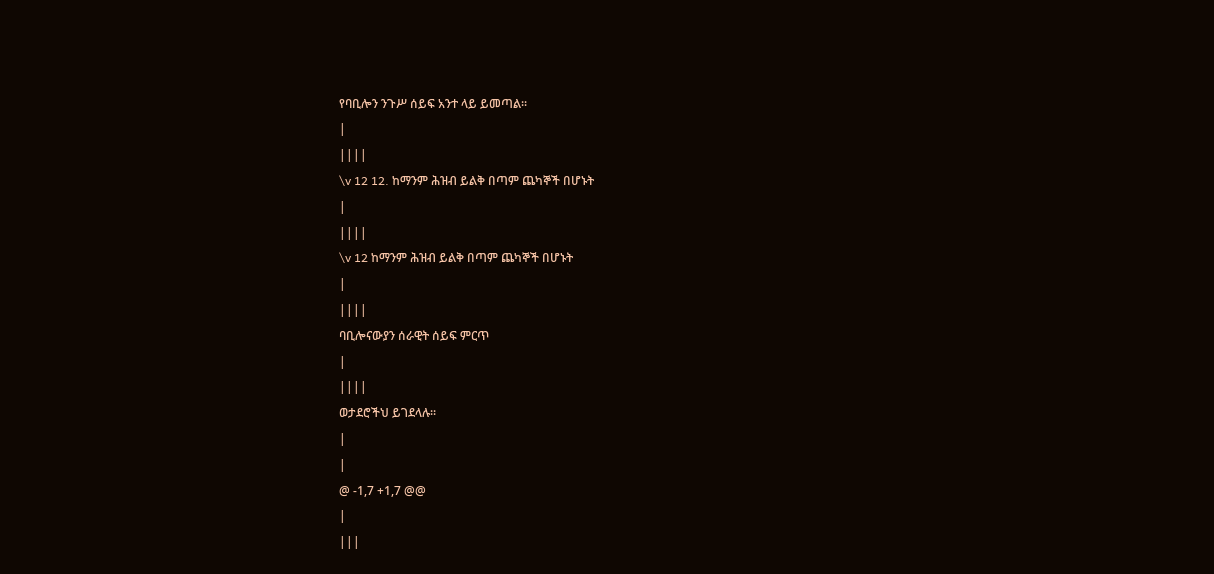የባቢሎን ንጉሥ ሰይፍ አንተ ላይ ይመጣል፡፡
|
||||
\v 12 12. ከማንም ሕዝብ ይልቅ በጣም ጨካኞች በሆኑት
|
||||
\v 12 ከማንም ሕዝብ ይልቅ በጣም ጨካኞች በሆኑት
|
||||
ባቢሎናውያን ሰራዊት ሰይፍ ምርጥ
|
||||
ወታደሮችህ ይገደላሉ፡፡
|
|
@ -1,7 +1,7 @@
|
|||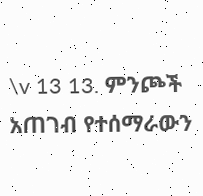\v 13 13. ምንጮች አጠገብ የተሰማራውን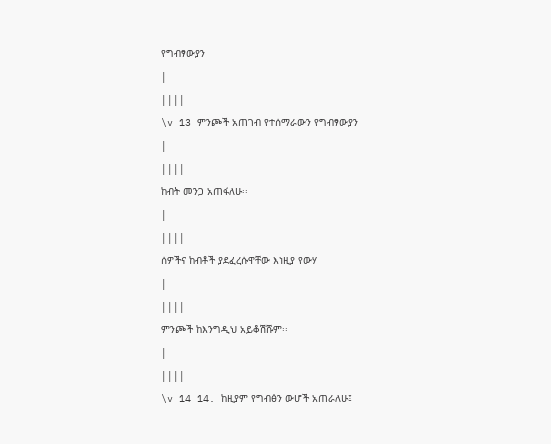የግብፃውያን
|
||||
\v 13 ምንጮች አጠገብ የተሰማራውን የግብፃውያን
|
||||
ከብት መንጋ አጠፋለሁ፡፡
|
||||
ሰዎችና ከብቶች ያደፈረሱዋቸው እነዚያ የውሃ
|
||||
ምንጮች ከእንግዲህ አይቆሽሹም፡፡
|
||||
\v 14 14. ከዚያም የግብፅን ውሆች አጠራለሁ፤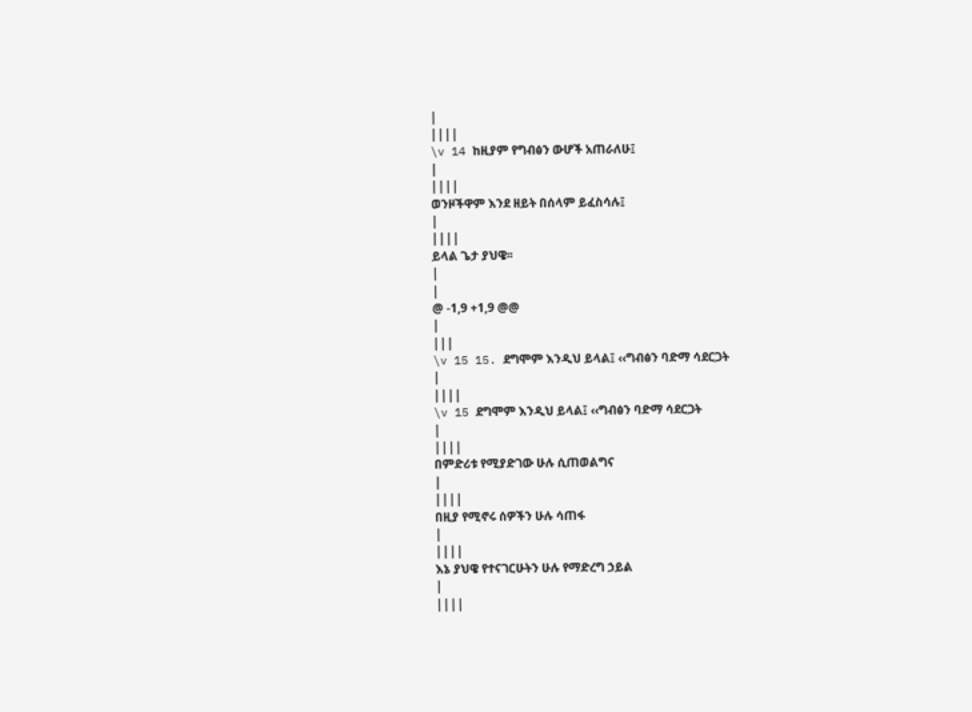|
||||
\v 14 ከዚያም የግብፅን ውሆች አጠራለሁ፤
|
||||
ወንዞችዋም እንደ ዘይት በሰላም ይፈስሳሉ፤
|
||||
ይላል ጌታ ያህዌ፡፡
|
|
@ -1,9 +1,9 @@
|
|||
\v 15 15. ደግሞም እንዲህ ይላል፤ ‹‹ግብፅን ባድማ ሳደርጋት
|
||||
\v 15 ደግሞም እንዲህ ይላል፤ ‹‹ግብፅን ባድማ ሳደርጋት
|
||||
በምድሪቱ የሚያድገው ሁሉ ሲጠወልግና
|
||||
በዚያ የሚኖሩ ሰዎችን ሁሉ ሳጠፋ
|
||||
እኔ ያህዌ የተናገርሁትን ሁሉ የማድረግ ኃይል
|
||||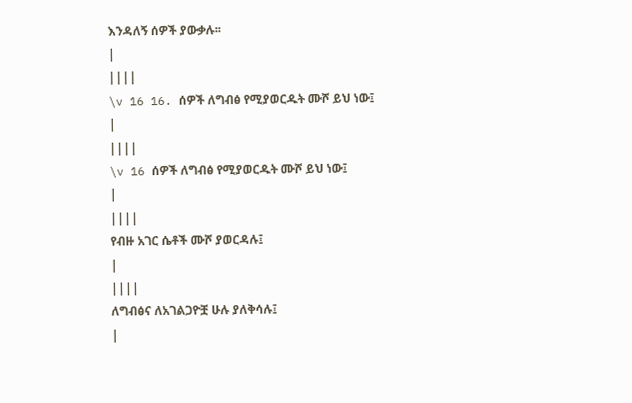እንዳለኝ ሰዎች ያውቃሉ፡፡
|
||||
\v 16 16. ሰዎች ለግብፅ የሚያወርዱት ሙሾ ይህ ነው፤
|
||||
\v 16 ሰዎች ለግብፅ የሚያወርዱት ሙሾ ይህ ነው፤
|
||||
የብዙ አገር ሴቶች ሙሾ ያወርዳሉ፤
|
||||
ለግብፅና ለአገልጋዮቿ ሁሉ ያለቅሳሉ፤
|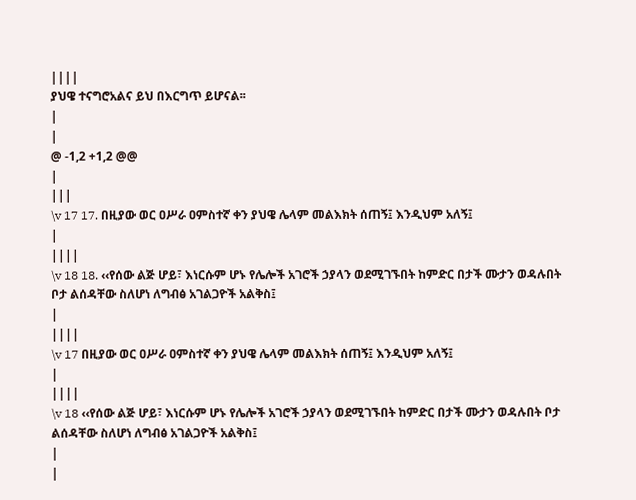||||
ያህዌ ተናግሮአልና ይህ በእርግጥ ይሆናል፡፡
|
|
@ -1,2 +1,2 @@
|
|||
\v 17 17. በዚያው ወር ዐሥራ ዐምስተኛ ቀን ያህዌ ሌላም መልእክት ሰጠኝ፤ እንዲህም አለኝ፤
|
||||
\v 18 18. ‹‹የሰው ልጅ ሆይ፣ እነርሱም ሆኑ የሌሎች አገሮች ኃያላን ወደሚገኙበት ከምድር በታች ሙታን ወዳሉበት ቦታ ልሰዳቸው ስለሆነ ለግብፅ አገልጋዮች አልቅስ፤
|
||||
\v 17 በዚያው ወር ዐሥራ ዐምስተኛ ቀን ያህዌ ሌላም መልእክት ሰጠኝ፤ እንዲህም አለኝ፤
|
||||
\v 18 ‹‹የሰው ልጅ ሆይ፣ እነርሱም ሆኑ የሌሎች አገሮች ኃያላን ወደሚገኙበት ከምድር በታች ሙታን ወዳሉበት ቦታ ልሰዳቸው ስለሆነ ለግብፅ አገልጋዮች አልቅስ፤
|
|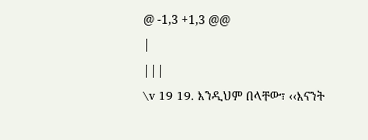@ -1,3 +1,3 @@
|
|||
\v 19 19. እንዲህም በላቸው፣ ‹‹እናንት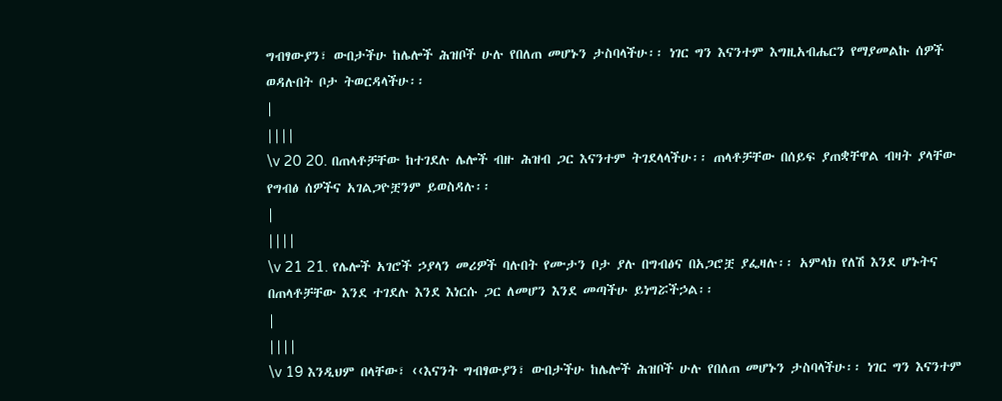ግብፃውያን፣ ውበታችሁ ከሌሎች ሕዝቦች ሁሉ የበለጠ መሆኑን ታስባላችሁ፡፡ ነገር ግን እናንተም እግዚአብሔርን የማያመልኩ ሰዎች ወዳሉበት ቦታ ትወርዳላችሁ፡፡
|
||||
\v 20 20. በጠላቶቻቸው ከተገደሉ ሌሎች ብዙ ሕዝብ ጋር እናንተም ትገደላላችሁ፡፡ ጠላቶቻቸው በሰይፍ ያጠቋቸዋል ብዛት ያላቸው የግብፅ ሰዎችና አገልጋዮቿንም ይወስዳሉ፡፡
|
||||
\v 21 21. የሌሎች አገሮች ኃያላን መሪዎች ባሉበት የሙታን ቦታ ያሉ በግብፅና በአጋሮቿ ያፌዛሉ፡፡ አምላክ የለሽ እንደ ሆኑትና በጠላቶቻቸው እንደ ተገደሉ እንደ እነርሱ ጋር ለመሆን እንደ መጣችሁ ይነግሯችኃል፡፡
|
||||
\v 19 እንዲህም በላቸው፣ ‹‹እናንት ግብፃውያን፣ ውበታችሁ ከሌሎች ሕዝቦች ሁሉ የበለጠ መሆኑን ታስባላችሁ፡፡ ነገር ግን እናንተም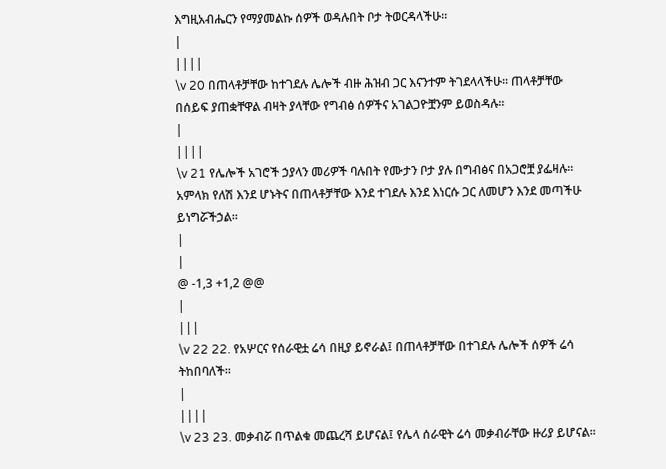እግዚአብሔርን የማያመልኩ ሰዎች ወዳሉበት ቦታ ትወርዳላችሁ፡፡
|
||||
\v 20 በጠላቶቻቸው ከተገደሉ ሌሎች ብዙ ሕዝብ ጋር እናንተም ትገደላላችሁ፡፡ ጠላቶቻቸው በሰይፍ ያጠቋቸዋል ብዛት ያላቸው የግብፅ ሰዎችና አገልጋዮቿንም ይወስዳሉ፡፡
|
||||
\v 21 የሌሎች አገሮች ኃያላን መሪዎች ባሉበት የሙታን ቦታ ያሉ በግብፅና በአጋሮቿ ያፌዛሉ፡፡ አምላክ የለሽ እንደ ሆኑትና በጠላቶቻቸው እንደ ተገደሉ እንደ እነርሱ ጋር ለመሆን እንደ መጣችሁ ይነግሯችኃል፡፡
|
|
@ -1,3 +1,2 @@
|
|||
\v 22 22. የአሦርና የሰራዊቷ ሬሳ በዚያ ይኖራል፤ በጠላቶቻቸው በተገደሉ ሌሎች ሰዎች ሬሳ ትከበባለች፡፡
|
||||
\v 23 23. መቃብሯ በጥልቁ መጨረሻ ይሆናል፤ የሌላ ሰራዊት ሬሳ መቃብራቸው ዙሪያ ይሆናል፡፡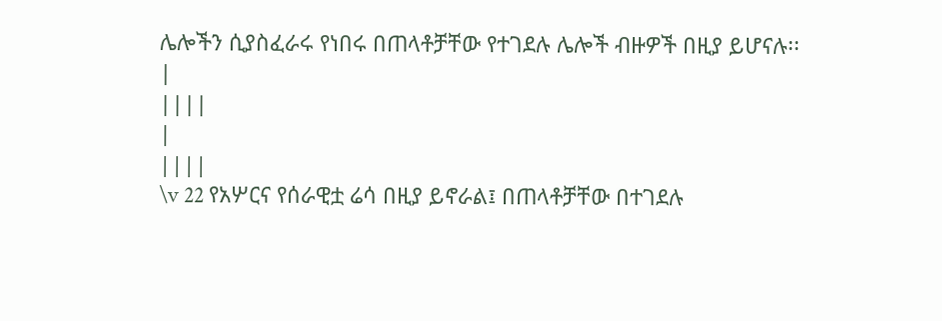ሌሎችን ሲያስፈራሩ የነበሩ በጠላቶቻቸው የተገደሉ ሌሎች ብዙዎች በዚያ ይሆናሉ፡፡
|
||||
|
||||
\v 22 የአሦርና የሰራዊቷ ሬሳ በዚያ ይኖራል፤ በጠላቶቻቸው በተገደሉ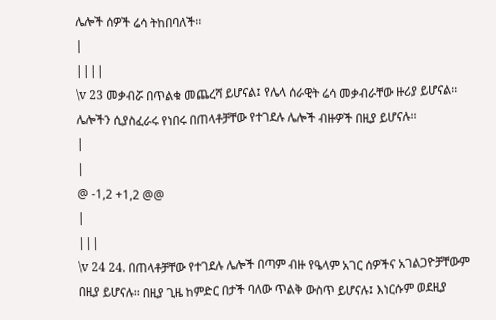ሌሎች ሰዎች ሬሳ ትከበባለች፡፡
|
||||
\v 23 መቃብሯ በጥልቁ መጨረሻ ይሆናል፤ የሌላ ሰራዊት ሬሳ መቃብራቸው ዙሪያ ይሆናል፡፡ ሌሎችን ሲያስፈራሩ የነበሩ በጠላቶቻቸው የተገደሉ ሌሎች ብዙዎች በዚያ ይሆናሉ፡፡
|
|
@ -1,2 +1,2 @@
|
|||
\v 24 24. በጠላቶቻቸው የተገደሉ ሌሎች በጣም ብዙ የዔላም አገር ሰዎችና አገልጋዮቻቸውም በዚያ ይሆናሉ፡፡ በዚያ ጊዜ ከምድር በታች ባለው ጥልቅ ውስጥ ይሆናሉ፤ እነርሱም ወደዚያ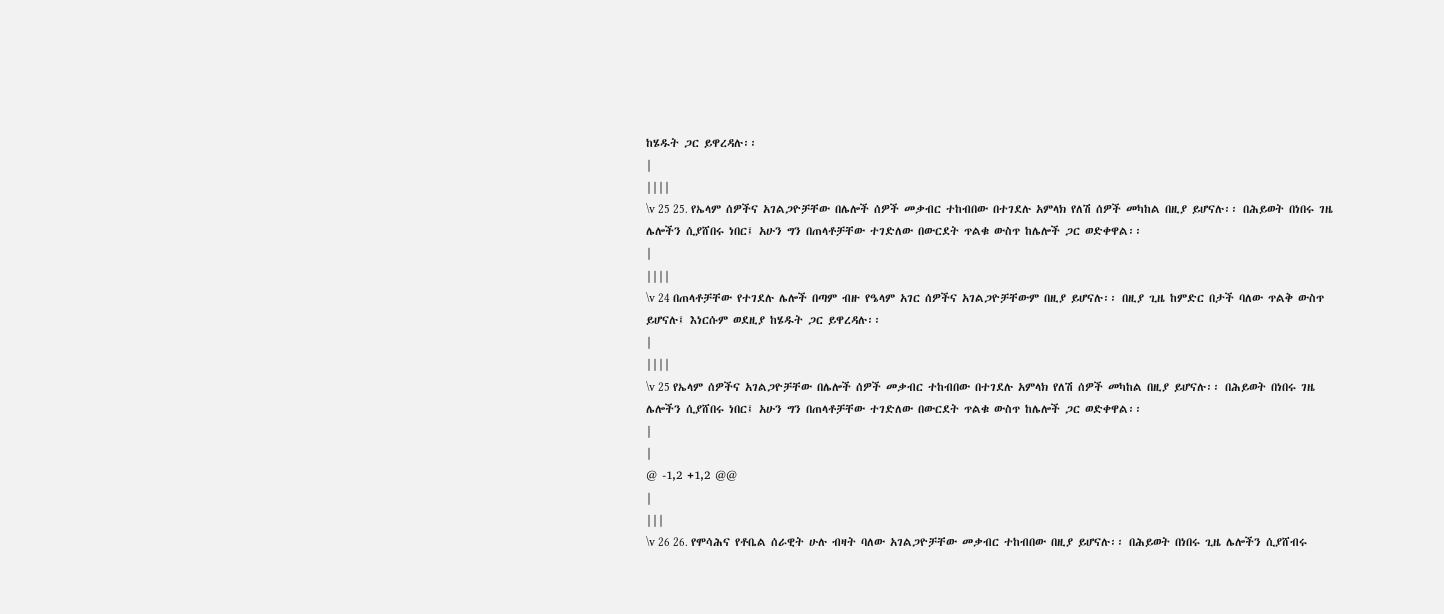ከሄዱት ጋር ይዋረዳሉ፡፡
|
||||
\v 25 25. የኤላም ሰዎችና አገልጋዮቻቸው በሌሎች ሰዎች መቃብር ተከብበው በተገደሉ አምላክ የለሽ ሰዎች መካከል በዚያ ይሆናሉ፡፡ በሕይወት በነበሩ ገዜ ሌሎችን ሲያሸበሩ ነበር፤ አሁን ግን በጠላቶቻቸው ተገድለው በውርደት ጥልቁ ውስጥ ከሌሎች ጋር ወድቀዋል፡፡
|
||||
\v 24 በጠላቶቻቸው የተገደሉ ሌሎች በጣም ብዙ የዔላም አገር ሰዎችና አገልጋዮቻቸውም በዚያ ይሆናሉ፡፡ በዚያ ጊዜ ከምድር በታች ባለው ጥልቅ ውስጥ ይሆናሉ፤ እነርሱም ወደዚያ ከሄዱት ጋር ይዋረዳሉ፡፡
|
||||
\v 25 የኤላም ሰዎችና አገልጋዮቻቸው በሌሎች ሰዎች መቃብር ተከብበው በተገደሉ አምላክ የለሽ ሰዎች መካከል በዚያ ይሆናሉ፡፡ በሕይወት በነበሩ ገዜ ሌሎችን ሲያሸበሩ ነበር፤ አሁን ግን በጠላቶቻቸው ተገድለው በውርደት ጥልቁ ውስጥ ከሌሎች ጋር ወድቀዋል፡፡
|
|
@ -1,2 +1,2 @@
|
|||
\v 26 26. የሞሳሕና የቶቤል ሰራዊት ሁሉ ብዛት ባለው አገልጋዮቻቸው መቃብር ተከብበው በዚያ ይሆናሉ፡፡ በሕይወት በነበሩ ጊዜ ሌሎችን ሲያሸብሩ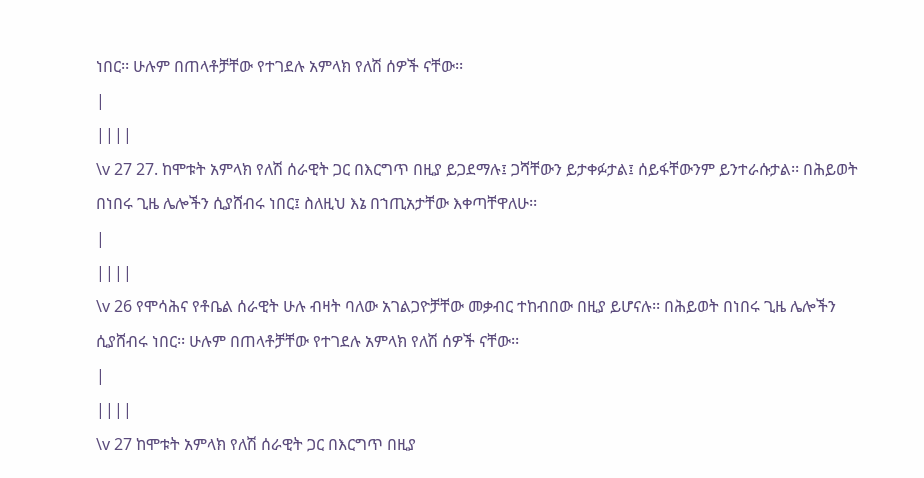ነበር፡፡ ሁሉም በጠላቶቻቸው የተገደሉ አምላክ የለሽ ሰዎች ናቸው፡፡
|
||||
\v 27 27. ከሞቱት አምላክ የለሽ ሰራዊት ጋር በእርግጥ በዚያ ይጋደማሉ፤ ጋሻቸውን ይታቀፉታል፤ ሰይፋቸውንም ይንተራሱታል፡፡ በሕይወት በነበሩ ጊዜ ሌሎችን ሲያሸብሩ ነበር፤ ስለዚህ እኔ በኀጢአታቸው እቀጣቸዋለሁ፡፡
|
||||
\v 26 የሞሳሕና የቶቤል ሰራዊት ሁሉ ብዛት ባለው አገልጋዮቻቸው መቃብር ተከብበው በዚያ ይሆናሉ፡፡ በሕይወት በነበሩ ጊዜ ሌሎችን ሲያሸብሩ ነበር፡፡ ሁሉም በጠላቶቻቸው የተገደሉ አምላክ የለሽ ሰዎች ናቸው፡፡
|
||||
\v 27 ከሞቱት አምላክ የለሽ ሰራዊት ጋር በእርግጥ በዚያ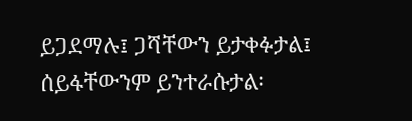ይጋደማሉ፤ ጋሻቸውን ይታቀፉታል፤ ሰይፋቸውንም ይንተራሱታል፡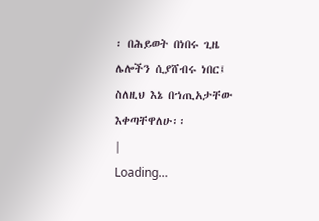፡ በሕይወት በነበሩ ጊዜ ሌሎችን ሲያሸብሩ ነበር፤ ስለዚህ እኔ በኀጢአታቸው እቀጣቸዋለሁ፡፡
|
Loading…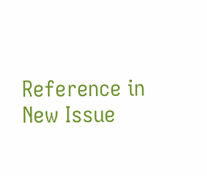Reference in New Issue